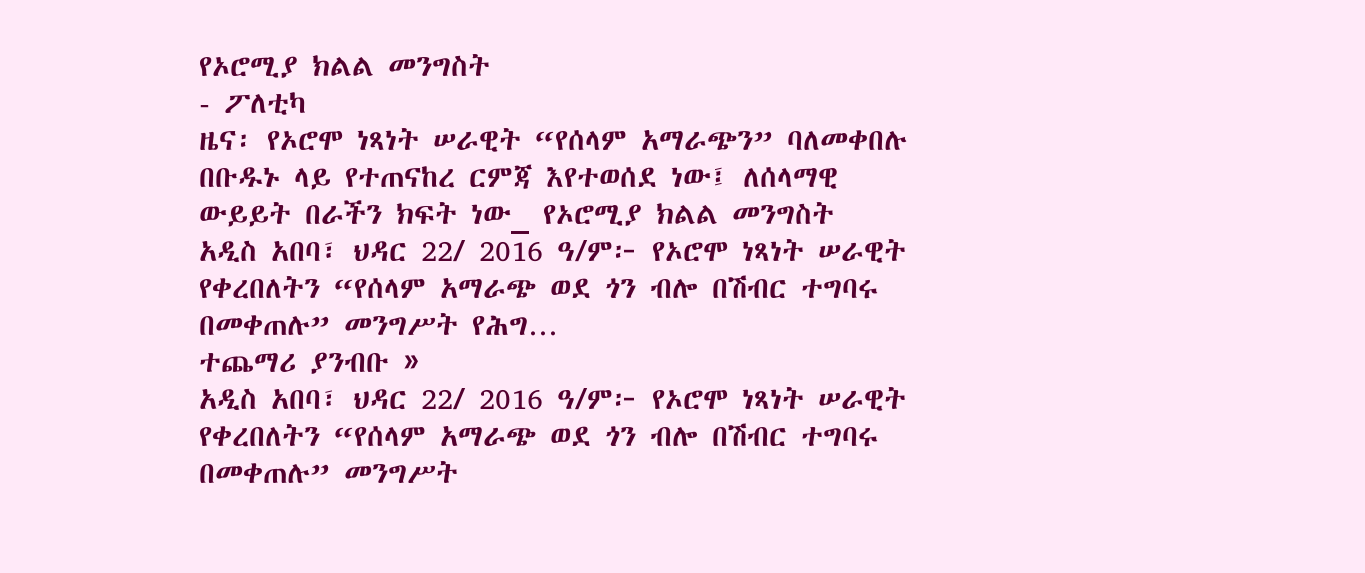የኦሮሚያ ክልል መንግስት
- ፖለቲካ
ዜና፡ የኦሮሞ ነጻነት ሠራዊት “የሰላም አማራጭን” ባለመቀበሉ በቡዱኑ ላይ የተጠናከረ ርምጃ እየተወሰደ ነው፤ ለሰላማዊ ውይይት በራችን ክፍት ነው_ የኦሮሚያ ክልል መንግስት
አዲስ አበባ፣ ህዳር 22/ 2016 ዓ/ም፦ የኦሮሞ ነጻነት ሠራዊት የቀረበለትን “የሰላም አማራጭ ወደ ጎን ብሎ በሽብር ተግባሩ በመቀጠሉ” መንግሥት የሕግ…
ተጨማሪ ያንብቡ »
አዲስ አበባ፣ ህዳር 22/ 2016 ዓ/ም፦ የኦሮሞ ነጻነት ሠራዊት የቀረበለትን “የሰላም አማራጭ ወደ ጎን ብሎ በሽብር ተግባሩ በመቀጠሉ” መንግሥት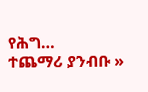የሕግ…
ተጨማሪ ያንብቡ »